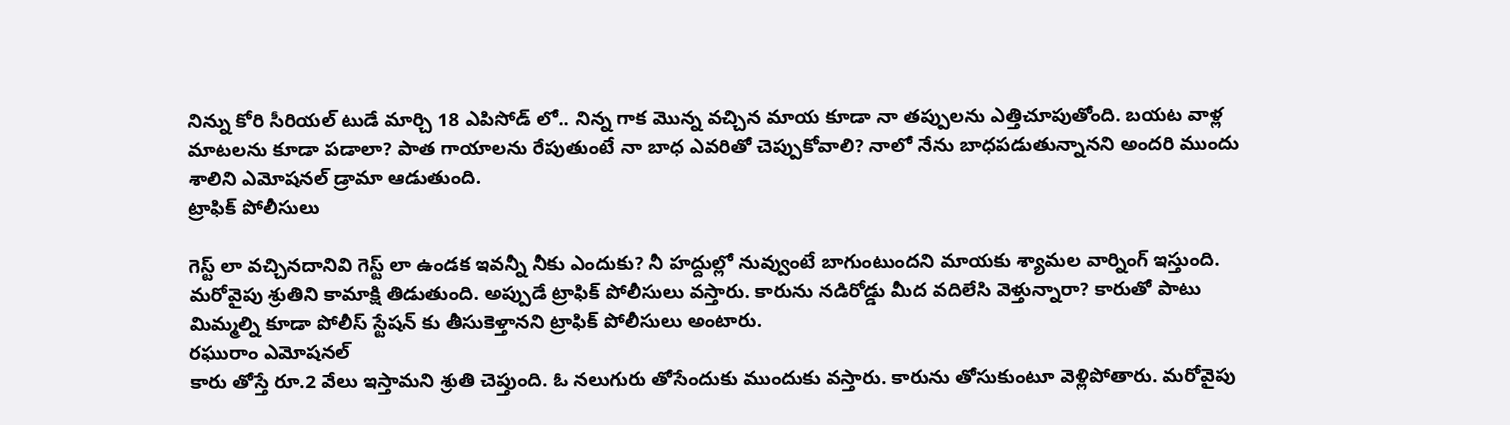నిన్ను కోరి సీరియల్ టుడే మార్చి 18 ఎపిసోడ్ లో.. నిన్న గాక మొన్న వచ్చిన మాయ కూడా నా తప్పులను ఎత్తిచూపుతోంది. బయట వాళ్ల మాటలను కూడా పడాలా? పాత గాయాలను రేపుతుంటే నా బాధ ఎవరితో చెప్పుకోవాలి? నాలో నేను బాధపడుతున్నానని అందరి ముందు శాలిని ఎమోషనల్ డ్రామా ఆడుతుంది.
ట్రాఫిక్ పోలీసులు

గెస్ట్ లా వచ్చినదానివి గెస్ట్ లా ఉండక ఇవన్నీ నీకు ఎందుకు? నీ హద్దుల్లో నువ్వుంటే బాగుంటుందని మాయకు శ్యామల వార్నింగ్ ఇస్తుంది. మరోవైపు శ్రుతిని కామాక్షి తిడుతుంది. అప్పుడే ట్రాఫిక్ పోలీసులు వస్తారు. కారును నడిరోడ్డు మీద వదిలేసి వెళ్తున్నారా? కారుతో పాటు మిమ్మల్ని కూడా పోలీస్ స్టేషన్ కు తీసుకెళ్తానని ట్రాఫిక్ పోలీసులు అంటారు.
రఘురాం ఎమోషనల్
కారు తోస్తే రూ.2 వేలు ఇస్తామని శ్రుతి చెప్తుంది. ఓ నలుగురు తోసేందుకు ముందుకు వస్తారు. కారును తోసుకుంటూ వెళ్లిపోతారు. మరోవైపు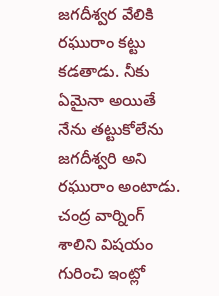జగదీశ్వర వేలికి రఘురాం కట్టు కడతాడు. నీకు ఏమైనా అయితే నేను తట్టుకోలేను జగదీశ్వరి అని రఘురాం అంటాడు.
చంద్ర వార్నింగ్
శాలిని విషయం గురించి ఇంట్లో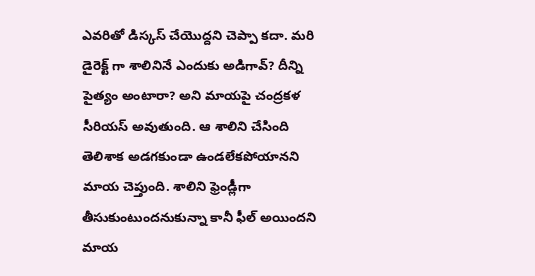ఎవరితో డిస్కస్ చేయొద్దని చెప్పా కదా. మరి డైరెక్ట్ గా శాలినినే ఎందుకు అడిగావ్? దీన్ని పైత్యం అంటారా? అని మాయపై చంద్రకళ సీరియస్ అవుతుంది. ఆ శాలిని చేసింది తెలిశాక అడగకుండా ఉండలేకపోయానని మాయ చెప్తుంది. శాలిని ఫ్రెండ్లీగా తీసుకుంటుందనుకున్నా కానీ ఫీల్ అయిందని మాయ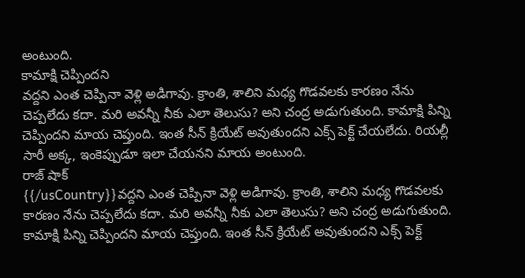అంటుంది.
కామాక్షి చెప్పిందని
వద్దని ఎంత చెప్పినా వెళ్లి అడిగావు. క్రాంతి, శాలిని మధ్య గొడవలకు కారణం నేను చెప్పలేదు కదా. మరి అవన్నీ నీకు ఎలా తెలుసు? అని చంద్ర అడుగుతుంది. కామాక్షి పిన్ని చెప్పిందని మాయ చెప్తుంది. ఇంత సీన్ క్రియేట్ అవుతుందని ఎక్స్ పెక్ట్ చేయలేదు. రియల్లీ సారీ అక్క, ఇంకెప్పుడూ ఇలా చేయనని మాయ అంటుంది.
రాజ్ షాక్
{{/usCountry}}వద్దని ఎంత చెప్పినా వెళ్లి అడిగావు. క్రాంతి, శాలిని మధ్య గొడవలకు కారణం నేను చెప్పలేదు కదా. మరి అవన్నీ నీకు ఎలా తెలుసు? అని చంద్ర అడుగుతుంది. కామాక్షి పిన్ని చెప్పిందని మాయ చెప్తుంది. ఇంత సీన్ క్రియేట్ అవుతుందని ఎక్స్ పెక్ట్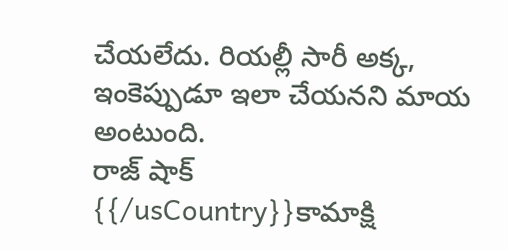చేయలేదు. రియల్లీ సారీ అక్క, ఇంకెప్పుడూ ఇలా చేయనని మాయ అంటుంది.
రాజ్ షాక్
{{/usCountry}}కామాక్షి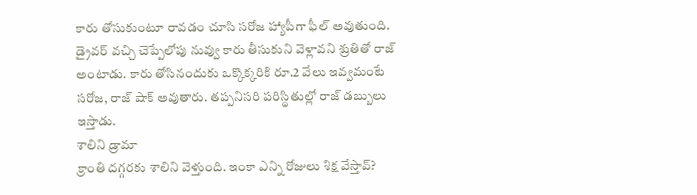కారు తోసుకుంటూ రావడం చూసి సరోజ హ్యాపీగా ఫీల్ అవుతుంది. డ్రైవర్ వచ్చి చెప్పేలోపు నువ్వు కారు తీసుకుని వెళ్లావని శ్రుతితో రాజ్ అంటాడు. కారు తోసినందుకు ఒక్కొక్కరికి రూ.2 వేలు ఇవ్వమంటే సరోజ, రాజ్ షాక్ అవుతారు. తప్పనిసరి పరిస్థితుల్లో రాజ్ డబ్బులు ఇస్తాడు.
శాలిని డ్రామా
క్రాంతి దగ్గరకు శాలిని వెళ్తుంది. ఇంకా ఎన్ని రోజులు శిక్ష వేస్తావ్?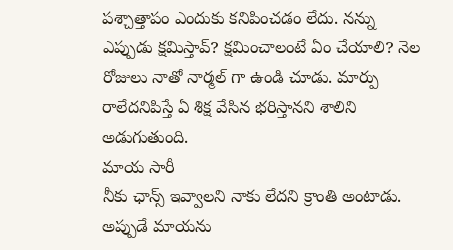పశ్చాత్తాపం ఎందుకు కనిపించడం లేదు. నన్ను ఎప్పుడు క్షమిస్తావ్? క్షమించాలంటే ఏం చేయాలి? నెల రోజులు నాతో నార్మల్ గా ఉండి చూడు. మార్పు రాలేదనిపిస్తే ఏ శిక్ష వేసిన భరిస్తానని శాలిని అడుగుతుంది.
మాయ సారీ
నీకు ఛాన్స్ ఇవ్వాలని నాకు లేదని క్రాంతి అంటాడు. అప్పుడే మాయను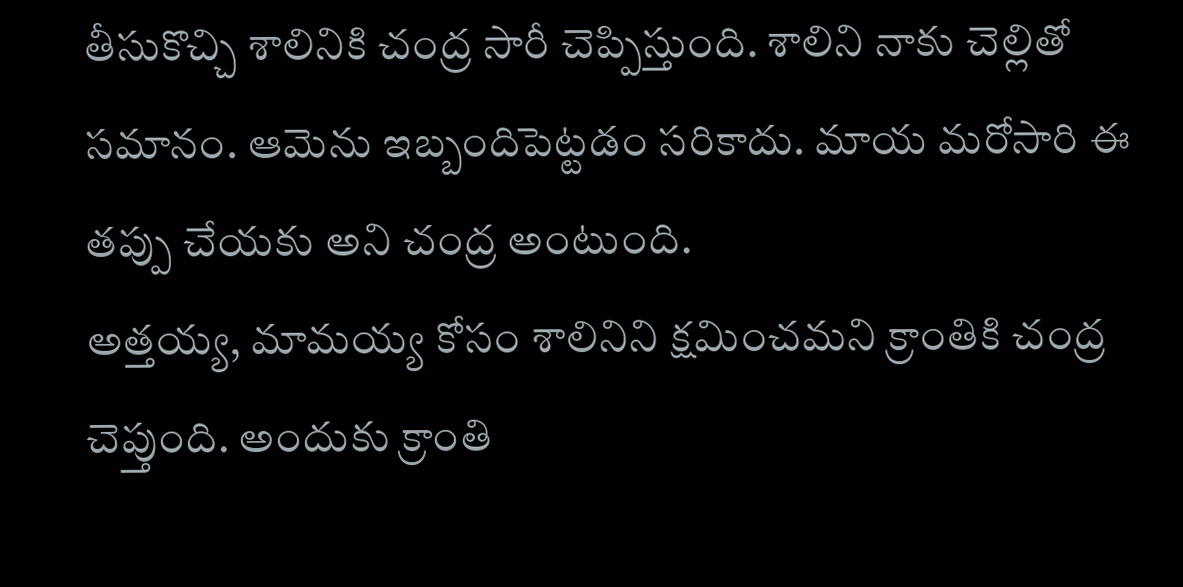తీసుకొచ్చి శాలినికి చంద్ర సారీ చెప్పిస్తుంది. శాలిని నాకు చెల్లితో సమానం. ఆమెను ఇబ్బందిపెట్టడం సరికాదు. మాయ మరోసారి ఈ తప్పు చేయకు అని చంద్ర అంటుంది.
అత్తయ్య, మామయ్య కోసం శాలినిని క్షమించమని క్రాంతికి చంద్ర చెప్తుంది. అందుకు క్రాంతి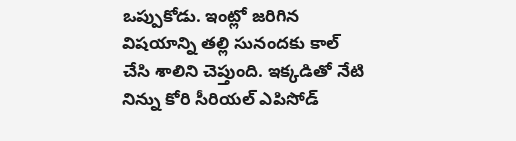ఒప్పుకోడు. ఇంట్లో జరిగిన విషయాన్ని తల్లి సునందకు కాల్ చేసి శాలిని చెప్తుంది. ఇక్కడితో నేటి నిన్ను కోరి సీరియల్ ఎపిసోడ్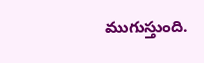ముగుస్తుంది.